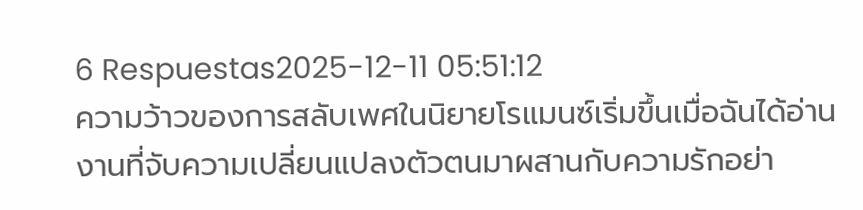6 Respuestas2025-12-11 05:51:12
ความว้าวของการสลับเพศในนิยายโรแมนซ์เริ่มขึ้นเมื่อฉันได้อ่านงานที่จับความเปลี่ยนแปลงตัวตนมาผสานกับความรักอย่า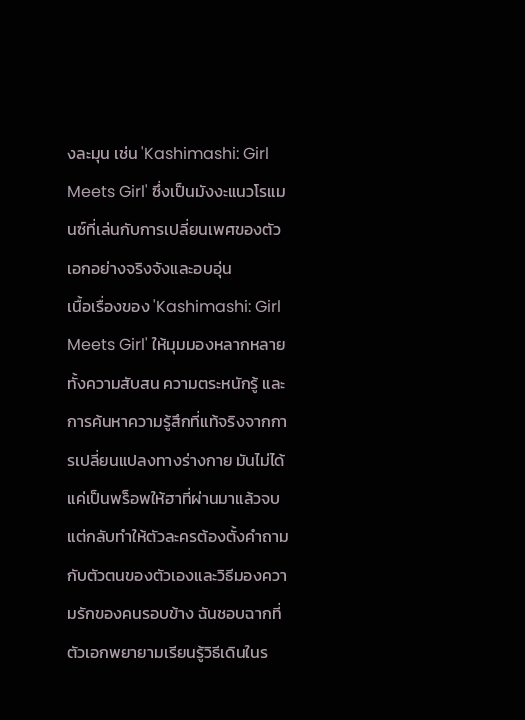งละมุน เช่น 'Kashimashi: Girl Meets Girl' ซึ่งเป็นมังงะแนวโรแมนซ์ที่เล่นกับการเปลี่ยนเพศของตัวเอกอย่างจริงจังและอบอุ่น
เนื้อเรื่องของ 'Kashimashi: Girl Meets Girl' ให้มุมมองหลากหลายทั้งความสับสน ความตระหนักรู้ และการค้นหาความรู้สึกที่แท้จริงจากการเปลี่ยนแปลงทางร่างกาย มันไม่ได้แค่เป็นพร็อพให้ฮาที่ผ่านมาแล้วจบ แต่กลับทำให้ตัวละครต้องตั้งคำถามกับตัวตนของตัวเองและวิธีมองความรักของคนรอบข้าง ฉันชอบฉากที่ตัวเอกพยายามเรียนรู้วิธีเดินในร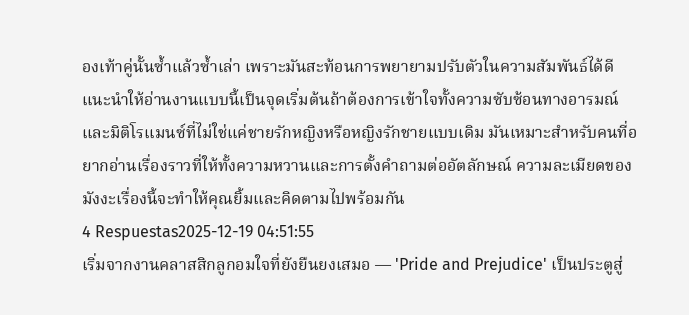องเท้าคู่นั้นซ้ำแล้วซ้ำเล่า เพราะมันสะท้อนการพยายามปรับตัวในความสัมพันธ์ได้ดี
แนะนำให้อ่านงานแบบนี้เป็นจุดเริ่มต้นถ้าต้องการเข้าใจทั้งความซับซ้อนทางอารมณ์และมิติโรแมนซ์ที่ไม่ใช่แค่ชายรักหญิงหรือหญิงรักชายแบบเดิม มันเหมาะสำหรับคนที่อยากอ่านเรื่องราวที่ให้ทั้งความหวานและการตั้งคำถามต่ออัตลักษณ์ ความละเมียดของมังงะเรื่องนี้จะทำให้คุณยิ้มและคิดตามไปพร้อมกัน
4 Respuestas2025-12-19 04:51:55
เริ่มจากงานคลาสสิกลูกอมใจที่ยังยืนยงเสมอ — 'Pride and Prejudice' เป็นประตูสู่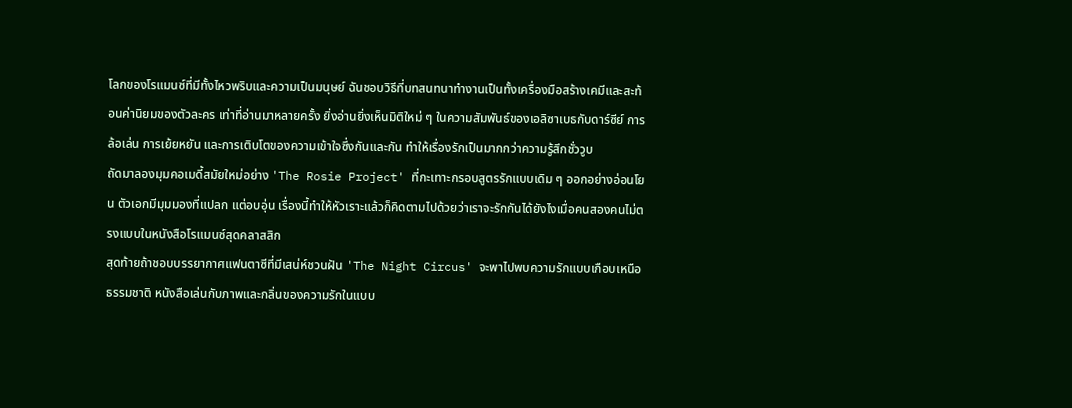โลกของโรแมนซ์ที่มีทั้งไหวพริบและความเป็นมนุษย์ ฉันชอบวิธีที่บทสนทนาทำงานเป็นทั้งเครื่องมือสร้างเคมีและสะท้อนค่านิยมของตัวละคร เท่าที่อ่านมาหลายครั้ง ยิ่งอ่านยิ่งเห็นมิติใหม่ ๆ ในความสัมพันธ์ของเอลิซาเบธกับดาร์ซีย์ การล้อเล่น การเย้ยหยัน และการเติบโตของความเข้าใจซึ่งกันและกัน ทำให้เรื่องรักเป็นมากกว่าความรู้สึกชั่ววูบ
ถัดมาลองมุมคอเมดี้สมัยใหม่อย่าง 'The Rosie Project' ที่กะเทาะกรอบสูตรรักแบบเดิม ๆ ออกอย่างอ่อนโยน ตัวเอกมีมุมมองที่แปลก แต่อบอุ่น เรื่องนี้ทำให้หัวเราะแล้วก็คิดตามไปด้วยว่าเราจะรักกันได้ยังไงเมื่อคนสองคนไม่ตรงแบบในหนังสือโรแมนซ์สุดคลาสสิก
สุดท้ายถ้าชอบบรรยากาศแฟนตาซีที่มีเสน่ห์ชวนฝัน 'The Night Circus' จะพาไปพบความรักแบบเกือบเหนือธรรมชาติ หนังสือเล่นกับภาพและกลิ่นของความรักในแบบ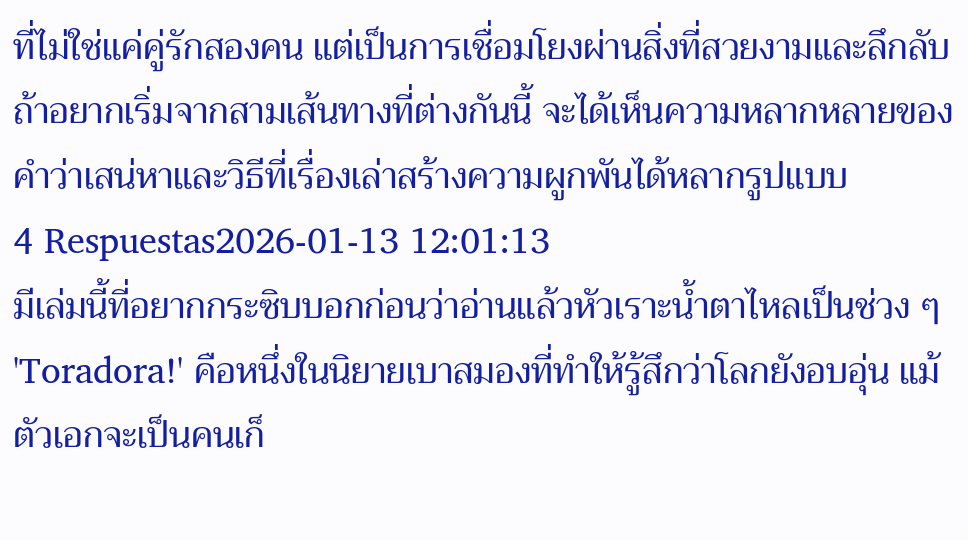ที่ไม่ใช่แค่คู่รักสองคน แต่เป็นการเชื่อมโยงผ่านสิ่งที่สวยงามและลึกลับ ถ้าอยากเริ่มจากสามเส้นทางที่ต่างกันนี้ จะได้เห็นความหลากหลายของคำว่าเสน่หาและวิธีที่เรื่องเล่าสร้างความผูกพันได้หลากรูปแบบ
4 Respuestas2026-01-13 12:01:13
มีเล่มนี้ที่อยากกระซิบบอกก่อนว่าอ่านแล้วหัวเราะน้ำตาไหลเป็นช่วง ๆ 'Toradora!' คือหนึ่งในนิยายเบาสมองที่ทำให้รู้สึกว่าโลกยังอบอุ่น แม้ตัวเอกจะเป็นคนเก็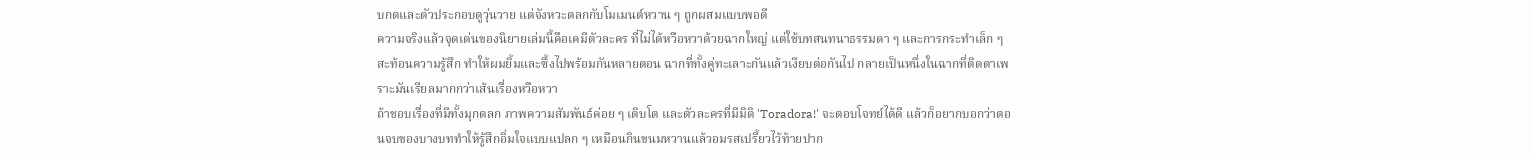บกดและตัวประกอบดูวุ่นวาย แต่จังหวะตลกกับโมเมนต์หวาน ๆ ถูกผสมแบบพอดี
ความจริงแล้วจุดเด่นของนิยายเล่มนี้คือเคมีตัวละคร ที่ไม่ได้หวือหวาด้วยฉากใหญ่ แต่ใช้บทสนทนาธรรมดา ๆ และการกระทำเล็ก ๆ สะท้อนความรู้สึก ทำให้ผมยิ้มและซึ้งไปพร้อมกันหลายตอน ฉากที่ทั้งคู่ทะเลาะกันแล้วเงียบต่อกันไป กลายเป็นหนึ่งในฉากที่ติดตาเพราะมันเรียลมากกว่าเส้นเรื่องหวือหวา
ถ้าชอบเรื่องที่มีทั้งมุกตลก ภาพความสัมพันธ์ค่อย ๆ เติบโต และตัวละครที่มีมิติ 'Toradora!' จะตอบโจทย์ได้ดี แล้วก็อยากบอกว่าตอนจบของบางบททำให้รู้สึกอิ่มใจแบบแปลก ๆ เหมือนกินขนมหวานแล้วอมรสเปรี้ยวไว้ท้ายปาก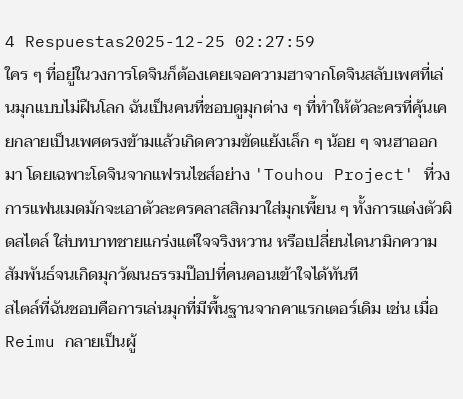4 Respuestas2025-12-25 02:27:59
ใคร ๆ ที่อยู่ในวงการโดจินก็ต้องเคยเจอความฮาจากโดจินสลับเพศที่เล่นมุกแบบไม่ฝืนโลก ฉันเป็นคนที่ชอบดูมุกต่าง ๆ ที่ทำให้ตัวละครที่คุ้นเคยกลายเป็นเพศตรงข้ามแล้วเกิดความขัดแย้งเล็ก ๆ น้อย ๆ จนฮาออกมา โดยเฉพาะโดจินจากแฟรนไชส์อย่าง 'Touhou Project' ที่วงการแฟนเมดมักจะเอาตัวละครคลาสสิกมาใส่มุกเพี้ยน ๆ ทั้งการแต่งตัวผิดสไตล์ ใส่บทบาทชายแกร่งแต่ใจจริงหวาน หรือเปลี่ยนไดนามิกความสัมพันธ์จนเกิดมุกวัฒนธรรมป๊อปที่คนคอนเข้าใจได้ทันที
สไตล์ที่ฉันชอบคือการเล่นมุกที่มีพื้นฐานจากคาแรกเตอร์เดิม เช่น เมื่อ Reimu กลายเป็นผู้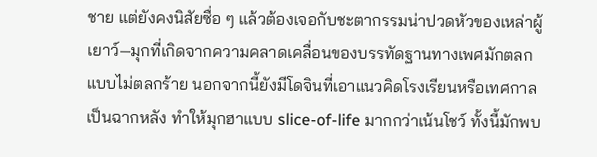ชาย แต่ยังคงนิสัยซื่อ ๆ แล้วต้องเจอกับชะตากรรมน่าปวดหัวของเหล่าผู้เยาว์—มุกที่เกิดจากความคลาดเคลื่อนของบรรทัดฐานทางเพศมักตลกแบบไม่ตลกร้าย นอกจากนี้ยังมีโดจินที่เอาแนวคิดโรงเรียนหรือเทศกาลเป็นฉากหลัง ทำให้มุกฮาแบบ slice-of-life มากกว่าเน้นโชว์ ทั้งนี้มักพบ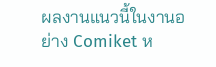ผลงานแนวนี้ในงานอย่าง Comiket ห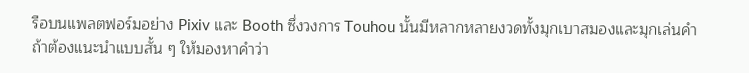รือบนแพลตฟอร์มอย่าง Pixiv และ Booth ซึ่งวงการ Touhou นั้นมีหลากหลายงวดทั้งมุกเบาสมองและมุกเล่นคำ
ถ้าต้องแนะนำแบบสั้น ๆ ให้มองหาคำว่า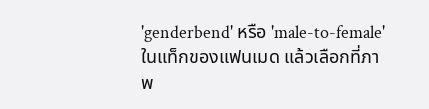'genderbend' หรือ 'male-to-female' ในแท็กของแฟนเมด แล้วเลือกที่ภาพ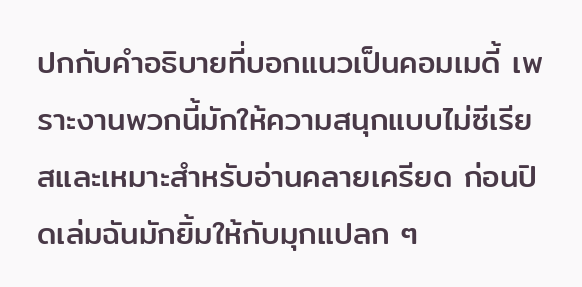ปกกับคำอธิบายที่บอกแนวเป็นคอมเมดี้ เพราะงานพวกนี้มักให้ความสนุกแบบไม่ซีเรียสและเหมาะสำหรับอ่านคลายเครียด ก่อนปิดเล่มฉันมักยิ้มให้กับมุกแปลก ๆ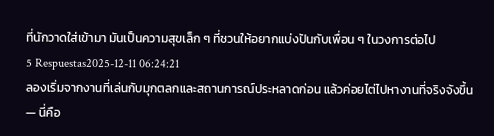ที่นักวาดใส่เข้ามา มันเป็นความสุขเล็ก ๆ ที่ชวนให้อยากแบ่งปันกับเพื่อน ๆ ในวงการต่อไป
5 Respuestas2025-12-11 06:24:21
ลองเริ่มจากงานที่เล่นกับมุกตลกและสถานการณ์ประหลาดก่อน แล้วค่อยไต่ไปหางานที่จริงจังขึ้น — นี่คือ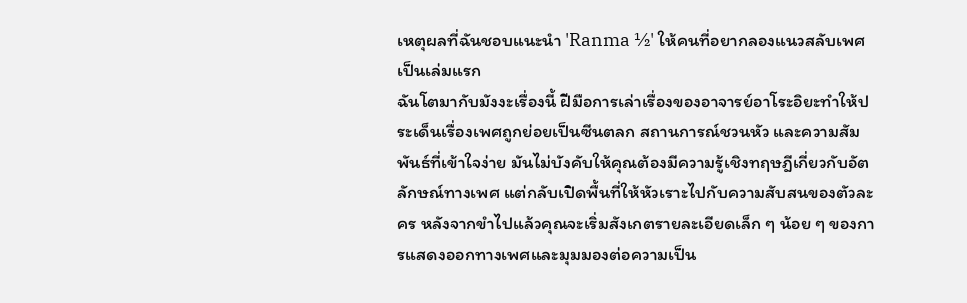เหตุผลที่ฉันชอบแนะนำ 'Ranma ½' ให้คนที่อยากลองแนวสลับเพศเป็นเล่มแรก
ฉันโตมากับมังงะเรื่องนี้ ฝีมือการเล่าเรื่องของอาจารย์อาโระอิยะทำให้ประเด็นเรื่องเพศถูกย่อยเป็นซีนตลก สถานการณ์ชวนหัว และความสัมพันธ์ที่เข้าใจง่าย มันไม่บังคับให้คุณต้องมีความรู้เชิงทฤษฎีเกี่ยวกับอัตลักษณ์ทางเพศ แต่กลับเปิดพื้นที่ให้หัวเราะไปกับความสับสนของตัวละคร หลังจากขำไปแล้วคุณจะเริ่มสังเกตรายละเอียดเล็ก ๆ น้อย ๆ ของการแสดงออกทางเพศและมุมมองต่อความเป็น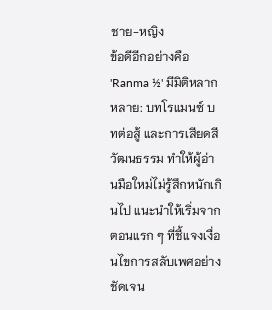ชาย-หญิง
ข้อดีอีกอย่างคือ 'Ranma ½' มีมิติหลากหลาย: บทโรแมนซ์ บทต่อสู้ และการเสียดสีวัฒนธรรม ทำให้ผู้อ่านมือใหม่ไม่รู้สึกหนักเกินไป แนะนำให้เริ่มจากตอนแรก ๆ ที่ชี้แจงเงื่อนไขการสลับเพศอย่างชัดเจน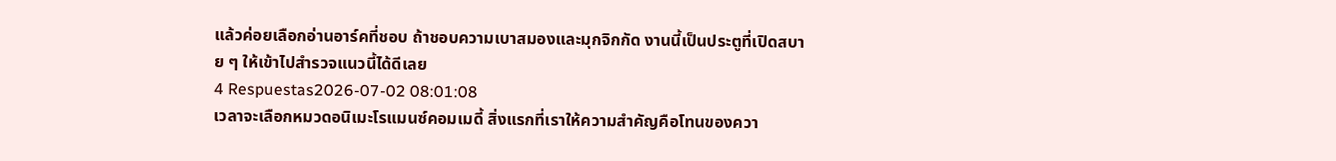แล้วค่อยเลือกอ่านอาร์คที่ชอบ ถ้าชอบความเบาสมองและมุกจิกกัด งานนี้เป็นประตูที่เปิดสบาย ๆ ให้เข้าไปสำรวจแนวนี้ได้ดีเลย
4 Respuestas2026-07-02 08:01:08
เวลาจะเลือกหมวดอนิเมะโรแมนซ์คอมเมดี้ สิ่งแรกที่เราให้ความสำคัญคือโทนของควา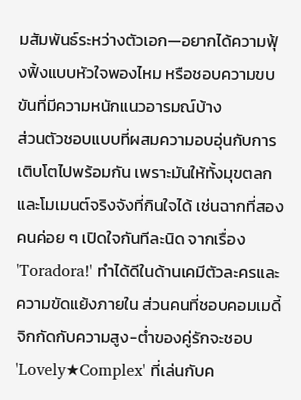มสัมพันธ์ระหว่างตัวเอก—อยากได้ความฟุ้งฟิ้งแบบหัวใจพองไหม หรือชอบความขบขันที่มีความหนักแนวอารมณ์บ้าง
ส่วนตัวชอบแบบที่ผสมความอบอุ่นกับการเติบโตไปพร้อมกัน เพราะมันให้ทั้งมุขตลกและโมเมนต์จริงจังที่กินใจได้ เช่นฉากที่สองคนค่อย ๆ เปิดใจกันทีละนิด จากเรื่อง 'Toradora!' ทำได้ดีในด้านเคมีตัวละครและความขัดแย้งภายใน ส่วนคนที่ชอบคอมเมดี้จิกกัดกับความสูง-ต่ำของคู่รักจะชอบ 'Lovely★Complex' ที่เล่นกับค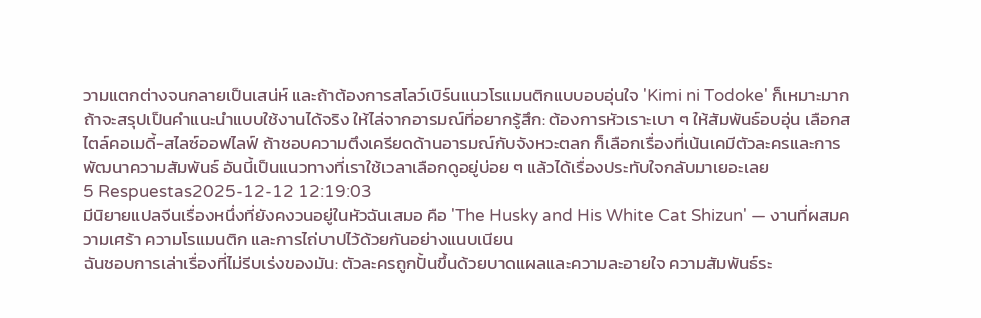วามแตกต่างจนกลายเป็นเสน่ห์ และถ้าต้องการสโลว์เบิร์นแนวโรแมนติกแบบอบอุ่นใจ 'Kimi ni Todoke' ก็เหมาะมาก
ถ้าจะสรุปเป็นคำแนะนำแบบใช้งานได้จริง ให้ไล่จากอารมณ์ที่อยากรู้สึก: ต้องการหัวเราะเบา ๆ ให้สัมพันธ์อบอุ่น เลือกสไตล์คอเมดี้-สไลซ์ออฟไลฟ์ ถ้าชอบความตึงเครียดด้านอารมณ์กับจังหวะตลก ก็เลือกเรื่องที่เน้นเคมีตัวละครและการพัฒนาความสัมพันธ์ อันนี้เป็นแนวทางที่เราใช้เวลาเลือกดูอยู่บ่อย ๆ แล้วได้เรื่องประทับใจกลับมาเยอะเลย
5 Respuestas2025-12-12 12:19:03
มีนิยายแปลจีนเรื่องหนึ่งที่ยังคงวนอยู่ในหัวฉันเสมอ คือ 'The Husky and His White Cat Shizun' — งานที่ผสมความเศร้า ความโรแมนติก และการไถ่บาปไว้ด้วยกันอย่างแนบเนียน
ฉันชอบการเล่าเรื่องที่ไม่รีบเร่งของมัน: ตัวละครถูกปั้นขึ้นด้วยบาดแผลและความละอายใจ ความสัมพันธ์ระ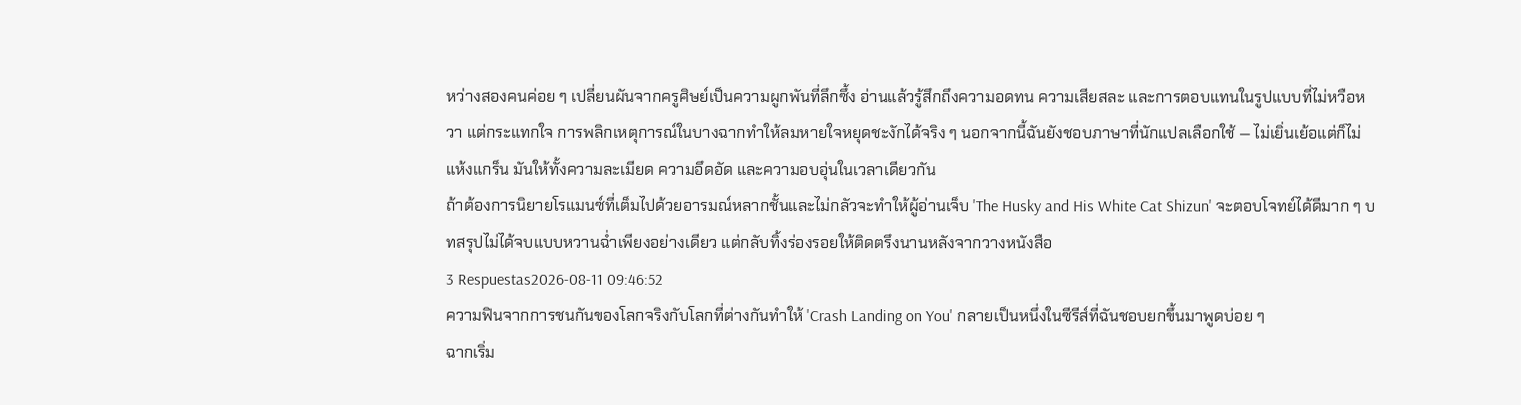หว่างสองคนค่อย ๆ เปลี่ยนผันจากครูศิษย์เป็นความผูกพันที่ลึกซึ้ง อ่านแล้วรู้สึกถึงความอดทน ความเสียสละ และการตอบแทนในรูปแบบที่ไม่หวือหวา แต่กระแทกใจ การพลิกเหตุการณ์ในบางฉากทำให้ลมหายใจหยุดชะงักได้จริง ๆ นอกจากนี้ฉันยังชอบภาษาที่นักแปลเลือกใช้ — ไม่เยิ่นเย้อแต่ก็ไม่แห้งแกร็น มันให้ทั้งความละเมียด ความอึดอัด และความอบอุ่นในเวลาเดียวกัน
ถ้าต้องการนิยายโรแมนซ์ที่เต็มไปด้วยอารมณ์หลากชั้นและไม่กลัวจะทำให้ผู้อ่านเจ็บ 'The Husky and His White Cat Shizun' จะตอบโจทย์ได้ดีมาก ๆ บทสรุปไม่ได้จบแบบหวานฉ่ำเพียงอย่างเดียว แต่กลับทิ้งร่องรอยให้ติดตรึงนานหลังจากวางหนังสือ
3 Respuestas2026-08-11 09:46:52
ความฟินจากการชนกันของโลกจริงกับโลกที่ต่างกันทำให้ 'Crash Landing on You' กลายเป็นหนึ่งในซีรีส์ที่ฉันชอบยกขึ้นมาพูดบ่อย ๆ
ฉากเริ่ม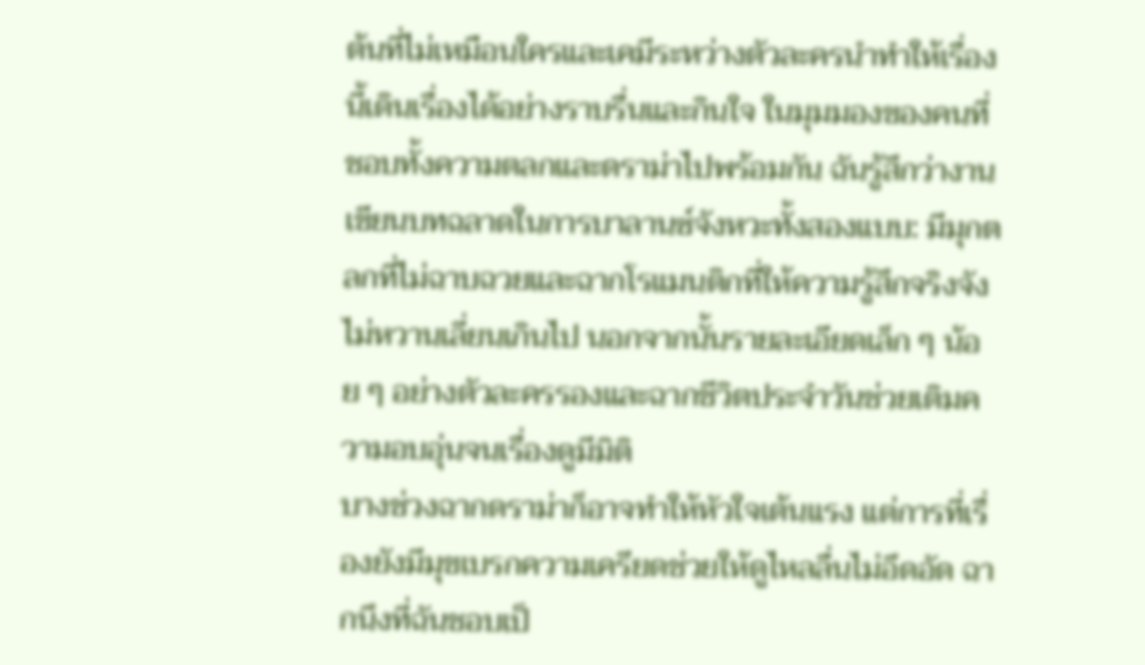ต้นที่ไม่เหมือนใครและเคมีระหว่างตัวละครนำทำให้เรื่องนี้เดินเรื่องได้อย่างราบรื่นและกินใจ ในมุมมองของคนที่ชอบทั้งความตลกและดราม่าไปพร้อมกัน ฉันรู้สึกว่างานเขียนบทฉลาดในการบาลานซ์จังหวะทั้งสองแบบ: มีมุกตลกที่ไม่ฉาบฉวยและฉากโรแมนติกที่ให้ความรู้สึกจริงจังไม่หวานเลี่ยนเกินไป นอกจากนั้นรายละเอียดเล็ก ๆ น้อย ๆ อย่างตัวละครรองและฉากชีวิตประจำวันช่วยเติมความอบอุ่นจนเรื่องดูมีมิติ
บางช่วงฉากดราม่าก็อาจทำให้หัวใจเต้นแรง แต่การที่เรื่องยังมีมุขเบรกความเครียดช่วยให้ดูไหลลื่นไม่อึดอัด ฉากนึงที่ฉันชอบเป็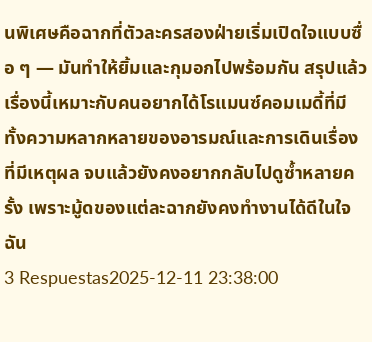นพิเศษคือฉากที่ตัวละครสองฝ่ายเริ่มเปิดใจแบบซื่อ ๆ — มันทำให้ยิ้มและกุมอกไปพร้อมกัน สรุปแล้วเรื่องนี้เหมาะกับคนอยากได้โรแมนซ์คอมเมดี้ที่มีทั้งความหลากหลายของอารมณ์และการเดินเรื่องที่มีเหตุผล จบแล้วยังคงอยากกลับไปดูซ้ำหลายครั้ง เพราะมู้ดของแต่ละฉากยังคงทำงานได้ดีในใจฉัน
3 Respuestas2025-12-11 23:38:00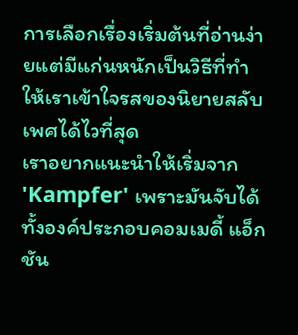การเลือกเรื่องเริ่มต้นที่อ่านง่ายแต่มีแก่นหนักเป็นวิธีที่ทำให้เราเข้าใจรสของนิยายสลับเพศได้ไวที่สุด
เราอยากแนะนำให้เริ่มจาก 'Kampfer' เพราะมันจับได้ทั้งองค์ประกอบคอมเมดี้ แอ็กชัน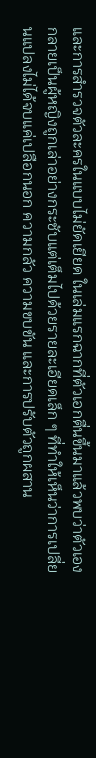และการสำรวจตัวละครในแบบไม่ยัดเยียด ในเล่มแรกฉากที่ตัวเอกตื่นขึ้นมาแล้วพบว่าตัวเองกลายเป็นผู้หญิงถูกเล่าอย่างกระชับแต่เต็มไปด้วยรายละเอียดเล็ก ๆ ที่ทำให้เห็นว่าการเปลี่ยนแปลงไม่ได้จบแค่เปลือกนอก ความกลัว ความขบขัน และการปรับตัวถูกผสาน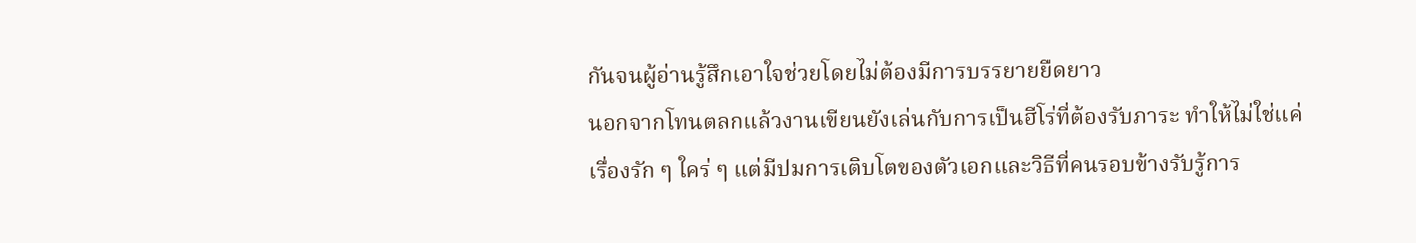กันจนผู้อ่านรู้สึกเอาใจช่วยโดยไม่ต้องมีการบรรยายยืดยาว
นอกจากโทนตลกแล้วงานเขียนยังเล่นกับการเป็นฮีโร่ที่ต้องรับภาระ ทำให้ไม่ใช่แค่เรื่องรัก ๆ ใคร่ ๆ แต่มีปมการเติบโตของตัวเอกและวิธีที่คนรอบข้างรับรู้การ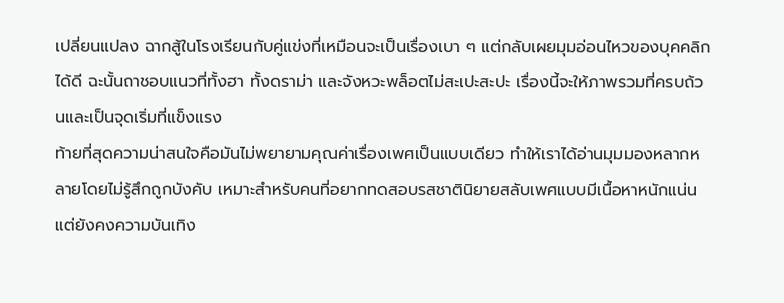เปลี่ยนแปลง ฉากสู้ในโรงเรียนกับคู่แข่งที่เหมือนจะเป็นเรื่องเบา ๆ แต่กลับเผยมุมอ่อนไหวของบุคคลิกได้ดี ฉะนั้นถาชอบแนวที่ทั้งฮา ทั้งดราม่า และจังหวะพล็อตไม่สะเปะสะปะ เรื่องนี้จะให้ภาพรวมที่ครบถ้วนและเป็นจุดเริ่มที่แข็งแรง
ท้ายที่สุดความน่าสนใจคือมันไม่พยายามคุณค่าเรื่องเพศเป็นแบบเดียว ทำให้เราได้อ่านมุมมองหลากหลายโดยไม่รู้สึกถูกบังคับ เหมาะสำหรับคนที่อยากทดสอบรสชาตินิยายสลับเพศแบบมีเนื้อหาหนักแน่นแต่ยังคงความบันเทิง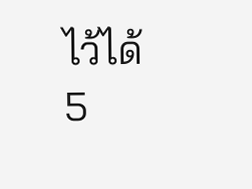ไว้ได้
5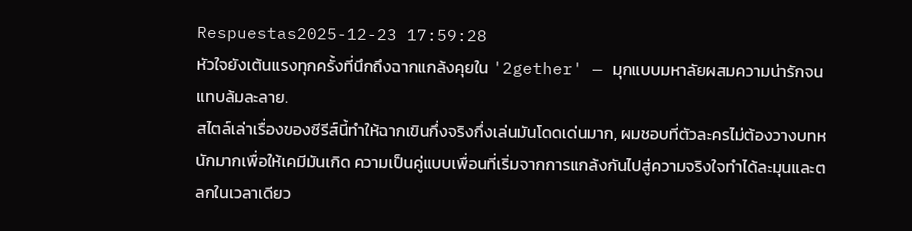Respuestas2025-12-23 17:59:28
หัวใจยังเต้นแรงทุกครั้งที่นึกถึงฉากแกล้งคุยใน '2gether' — มุกแบบมหาลัยผสมความน่ารักจนแทบล้มละลาย.
สไตล์เล่าเรื่องของซีรีส์นี้ทำให้ฉากเขินกึ่งจริงกึ่งเล่นมันโดดเด่นมาก, ผมชอบที่ตัวละครไม่ต้องวางบทหนักมากเพื่อให้เคมีมันเกิด ความเป็นคู่แบบเพื่อนที่เริ่มจากการแกล้งกันไปสู่ความจริงใจทำได้ละมุนและตลกในเวลาเดียว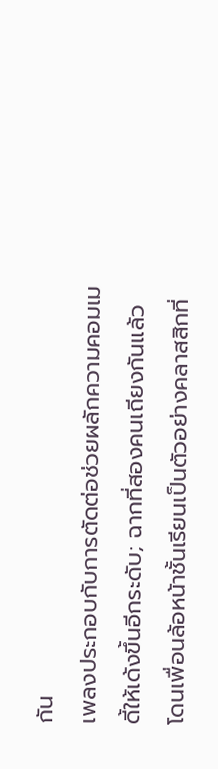กัน
เพลงประกอบกับการตัดต่อช่วยผลักความคอมเมดี้ให้เด้งขึ้นอีกระดับ; ฉากที่สองคนเถียงกันแล้วโดนเพื่อนล้อหน้าชั้นเรียนเป็นตัวอย่างคลาสสิกที่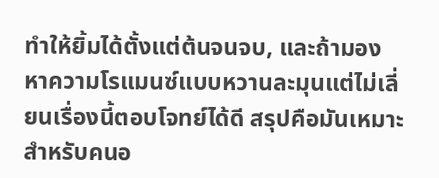ทำให้ยิ้มได้ตั้งแต่ต้นจนจบ, และถ้ามองหาความโรแมนซ์แบบหวานละมุนแต่ไม่เลี่ยนเรื่องนี้ตอบโจทย์ได้ดี สรุปคือมันเหมาะสำหรับคนอ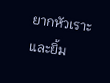ยากหัวเราะและยิ้ม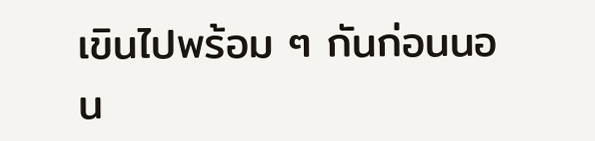เขินไปพร้อม ๆ กันก่อนนอน